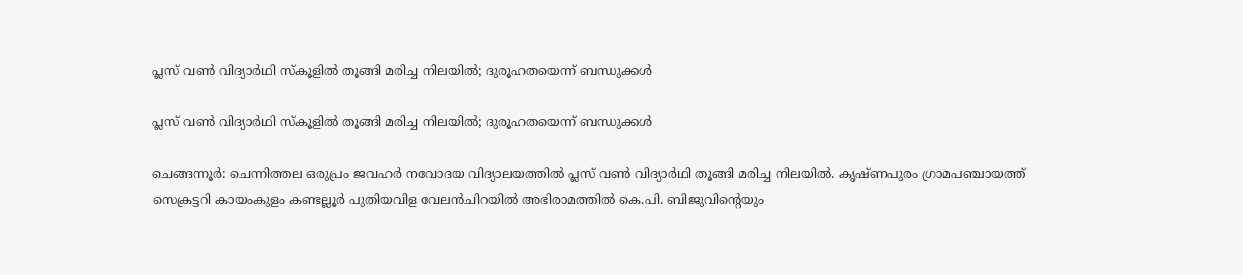പ്ലസ് വണ്‍ വിദ്യാര്‍ഥി സ്‌കൂളില്‍ തൂങ്ങി മരിച്ച നിലയില്‍; ദുരൂഹതയെന്ന് ബന്ധുക്കള്‍

പ്ലസ് വണ്‍ വിദ്യാര്‍ഥി സ്‌കൂളില്‍ തൂങ്ങി മരിച്ച നിലയില്‍; ദുരൂഹതയെന്ന് ബന്ധുക്കള്‍

ചെങ്ങന്നൂര്‍: ചെന്നിത്തല ഒരുപ്രം ജവഹര്‍ നവോദയ വിദ്യാലയത്തില്‍ പ്ലസ് വണ്‍ വിദ്യാര്‍ഥി തൂങ്ങി മരിച്ച നിലയില്‍. കൃഷ്ണപുരം ഗ്രാമപഞ്ചായത്ത് സെക്രട്ടറി കായംകുളം കണ്ടല്ലൂര്‍ പുതിയവിള വേലന്‍ചിറയില്‍ അഭിരാമത്തില്‍ കെ.പി. ബിജുവിന്റെയും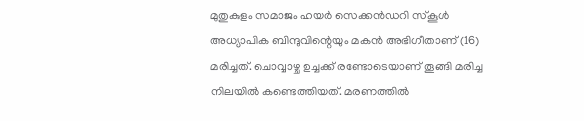മുതുകുളം സമാജം ഹയര്‍ സെക്കന്‍ഡറി സ്‌കൂള്‍ അധ്യാപിക ബിന്ദുവിന്റെയും മകന്‍ അഭിഗീതാണ് (16) മരിച്ചത്. ചൊവ്വാഴ്ച ഉച്ചക്ക് രണ്ടോടെയാണ് തൂങ്ങി മരിച്ച നിലയില്‍ കണ്ടെത്തിയത്. മരണത്തില്‍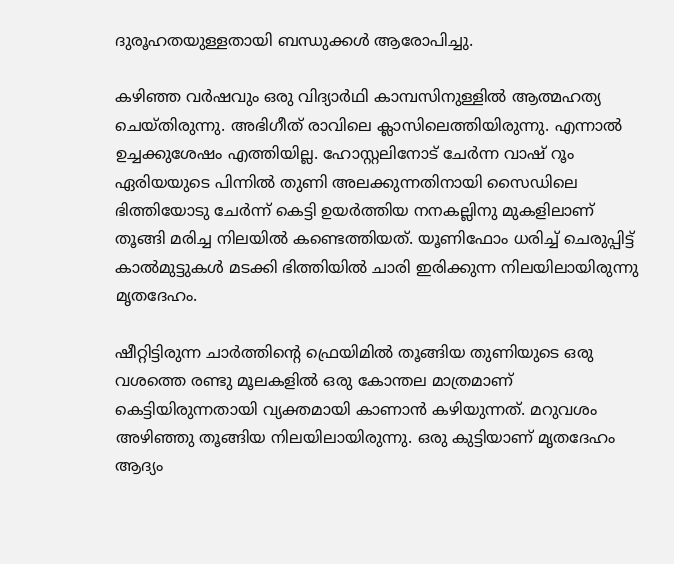ദുരൂഹതയുള്ളതായി ബന്ധുക്കള്‍ ആരോപിച്ചു.

കഴിഞ്ഞ വര്‍ഷവും ഒരു വിദ്യാര്‍ഥി കാമ്പസിനുള്ളില്‍ ആത്മഹത്യ ചെയ്തിരുന്നു. അഭിഗീത് രാവിലെ ക്ലാസിലെത്തിയിരുന്നു. എന്നാല്‍ ഉച്ചക്കുശേഷം എത്തിയില്ല. ഹോസ്റ്റലിനോട് ചേര്‍ന്ന വാഷ് റൂം ഏരിയയുടെ പിന്നില്‍ തുണി അലക്കുന്നതിനായി സൈഡിലെ ഭിത്തിയോടു ചേര്‍ന്ന് കെട്ടി ഉയര്‍ത്തിയ നനകല്ലിനു മുകളിലാണ് തൂങ്ങി മരിച്ച നിലയില്‍ കണ്ടെത്തിയത്. യൂണിഫോം ധരിച്ച് ചെരുപ്പിട്ട് കാല്‍മുട്ടുകള്‍ മടക്കി ഭിത്തിയില്‍ ചാരി ഇരിക്കുന്ന നിലയിലായിരുന്നു മൃതദേഹം.

ഷീറ്റിട്ടിരുന്ന ചാര്‍ത്തിന്റെ ഫ്രെയിമില്‍ തൂങ്ങിയ തുണിയുടെ ഒരു വശത്തെ രണ്ടു മൂലകളില്‍ ഒരു കോന്തല മാത്രമാണ് കെട്ടിയിരുന്നതായി വ്യക്തമായി കാണാന്‍ കഴിയുന്നത്. മറുവശം അഴിഞ്ഞു തൂങ്ങിയ നിലയിലായിരുന്നു. ഒരു കുട്ടിയാണ് മൃതദേഹം ആദ്യം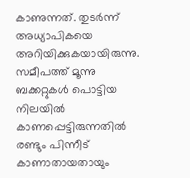കാണുന്നത്. തുടര്‍ന്ന് അധ്യാപികയെ അറിയിക്കുകയായിരുന്നു. സമീപത്ത് മൂന്നു ബക്കറ്റുകള്‍ പൊട്ടിയ നിലയില്‍ കാണപ്പെട്ടിരുന്നതില്‍ രണ്ടും പിന്നീട് കാണാതായതായും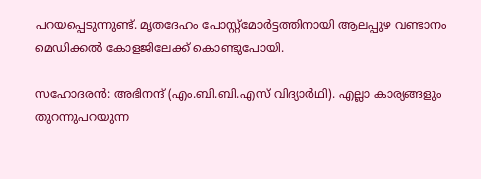പറയപ്പെടുന്നുണ്ട്. മൃതദേഹം പോസ്റ്റ്‌മോര്‍ട്ടത്തിനായി ആലപ്പുഴ വണ്ടാനം മെഡിക്കല്‍ കോളജിലേക്ക് കൊണ്ടുപോയി.

സഹോദരന്‍: അഭിനന്ദ് (എം.ബി.ബി.എസ് വിദ്യാര്‍ഥി). എല്ലാ കാര്യങ്ങളും തുറന്നുപറയുന്ന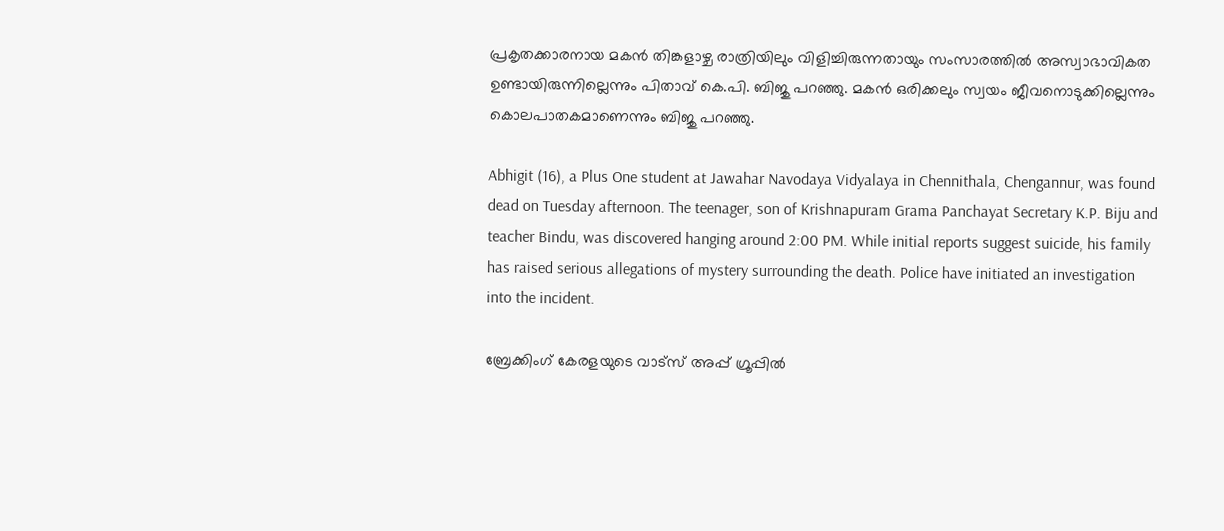പ്രകൃതക്കാരനായ മകന്‍ തിങ്കളാഴ്ച രാത്രിയിലും വിളിച്ചിരുന്നതായും സംസാരത്തില്‍ അസ്വാഭാവികത ഉണ്ടായിരുന്നില്ലെന്നും പിതാവ് കെ.പി. ബിജു പറഞ്ഞു. മകന്‍ ഒരിക്കലും സ്വയം ജീവനൊടുക്കില്ലെന്നും കൊലപാതകമാണെന്നും ബിജു പറഞ്ഞു.

Abhigit (16), a Plus One student at Jawahar Navodaya Vidyalaya in Chennithala, Chengannur, was found dead on Tuesday afternoon. The teenager, son of Krishnapuram Grama Panchayat Secretary K.P. Biju and teacher Bindu, was discovered hanging around 2:00 PM. While initial reports suggest suicide, his family has raised serious allegations of mystery surrounding the death. Police have initiated an investigation into the incident.

ബ്രേക്കിംഗ് കേരളയുടെ വാട്സ് അപ്പ് ഗ്രൂപ്പിൽ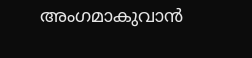അംഗമാകുവാൻ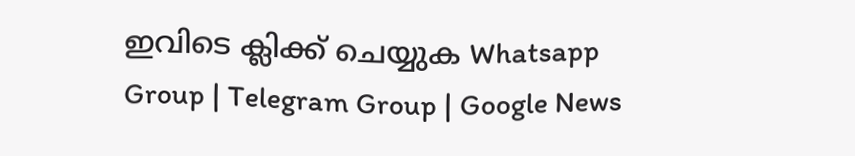ഇവിടെ ക്ലിക്ക് ചെയ്യുക Whatsapp Group | Telegram Group | Google News